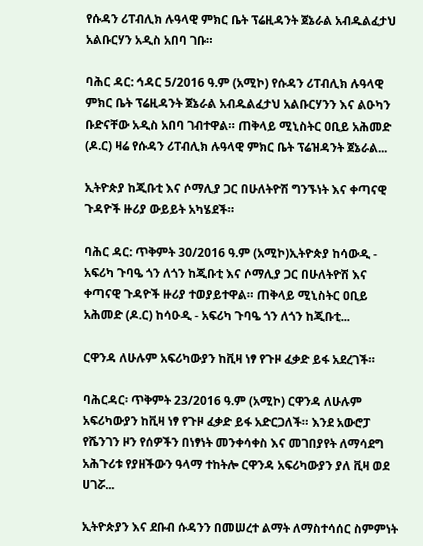የሱዳን ሪፐብሊክ ሉዓላዊ ምክር ቤት ፕሬዚዳንት ጀኔራል አብዱልፈታህ አልቡርሃን አዲስ አበባ ገቡ።

ባሕር ዳር: ኅዳር 5/2016 ዓ.ም (አሚኮ) የሱዳን ሪፐብሊክ ሉዓላዊ ምክር ቤት ፕሬዚዳንት ጀኔራል አብዱልፈታህ አልቡርሃንን እና ልዑካን ቡድናቸው አዲስ አበባ ገብተዋል። ጠቅላይ ሚኒስትር ዐቢይ አሕመድ (ዶ.ር) ዛሬ የሱዳን ሪፐብሊክ ሉዓላዊ ምክር ቤት ፕሬዝዳንት ጀኔራል...

ኢትዮጵያ ከጂቡቲ እና ሶማሊያ ጋር በሁለትዮሽ ግንኙነት እና ቀጣናዊ ጉዳዮች ዙሪያ ውይይት አካሄደች።

ባሕር ዳር: ጥቅምት 30/2016 ዓ.ም (አሚኮ)ኢትዮጵያ ከሳውዲ - አፍሪካ ጉባዔ ጎን ለጎን ከጂቡቲ እና ሶማሊያ ጋር በሁለትዮሽ እና ቀጣናዊ ጉዳዮች ዙሪያ ተወያይተዋል። ጠቅላይ ሚኒስትር ዐቢይ አሕመድ (ዶ.ር) ከሳዑዲ - አፍሪካ ጉባዔ ጎን ለጎን ከጂቡቲ...

ርዋንዳ ለሁሉም አፍሪካውያን ከቪዛ ነፃ የጉዞ ፈቃድ ይፋ አደረገች።

ባሕርዳር፡ ጥቅምት 23/2016 ዓ.ም (አሚኮ) ርዋንዳ ለሁሉም አፍሪካውያን ከቪዛ ነፃ የጉዞ ፈቃድ ይፋ አድርጋለች። እንደ አውሮፓ የሼንገን ዞን የሰዎችን በነፃነት መንቀሳቀስ እና መገበያየት ለማሳደግ አሕጉሪቱ የያዘችውን ዓላማ ተከትሎ ርዋንዳ አፍሪካውያን ያለ ቪዛ ወደ ሀገሯ...

ኢትዮጵያን እና ደቡብ ሱዳንን በመሠረተ ልማት ለማስተሳሰር ስምምነት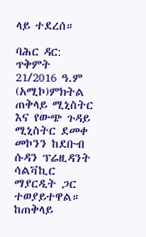ላይ ተደረሰ።

ባሕር ዳር: ጥቅምት 21/2016 ዓ.ም (አሚኮ)ምክትል ጠቅላይ ሚኒስትር እና የውጭ ጉዳይ ሚኒስትር ደመቀ መኮንን ከደቡብ ሱዳን ፕሬዚዳንት ሳልቫኪር ማያርዲት ጋር ተወያይተዋል። ከጠቅላይ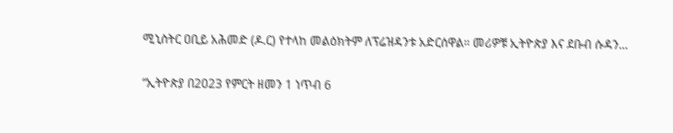ሚኒስትር ዐቢይ አሕመድ (ዶ.ር) የተላከ መልዕክትም ለፕሬዝዳንቱ አድርሰዋል። መሪዎቹ ኢትዮጵያ እና ደቡብ ሱዳን...

“ኢትዮጵያ በ2023 የምርት ዘመን 1 ነጥብ 6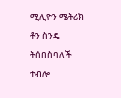ሚሊዮን ሜትሪክ ቶን ስንዴ ትሰበስባለች ተብሎ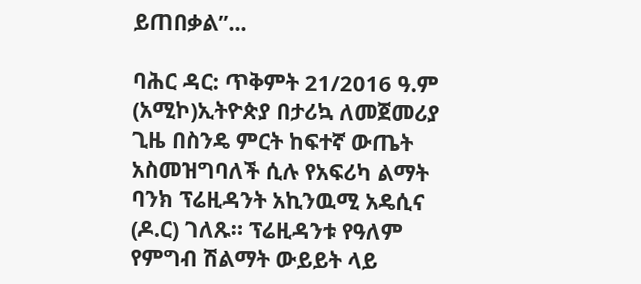ይጠበቃል”...

ባሕር ዳር: ጥቅምት 21/2016 ዓ.ም (አሚኮ)ኢትዮጵያ በታሪኳ ለመጀመሪያ ጊዜ በስንዴ ምርት ከፍተኛ ውጤት አስመዝግባለች ሲሉ የአፍሪካ ልማት ባንክ ፕሬዚዳንት አኪንዉሚ አዴሲና (ዶ.ር) ገለጹ። ፕሬዚዳንቱ የዓለም የምግብ ሽልማት ውይይት ላይ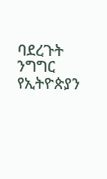ባደረጉት ንግግር የኢትዮጵያን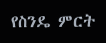የስንዴ ምርት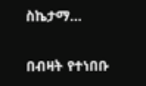ስኬታማ...

በብዛት የተነበቡ